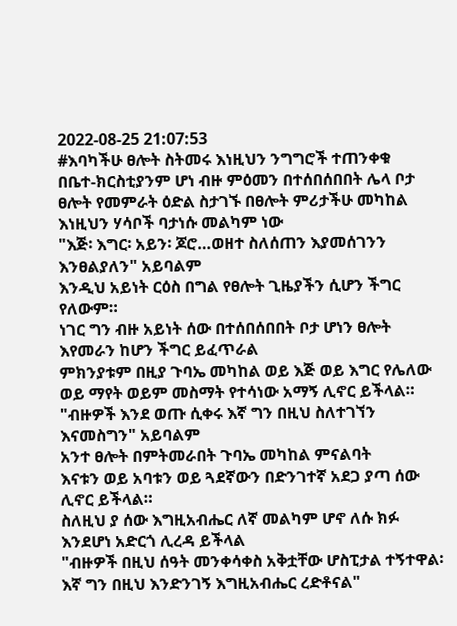2022-08-25 21:07:53
#እባካችሁ ፀሎት ስትመሩ እነዚህን ንግግሮች ተጠንቀቁ
በቤተ-ክርስቲያንም ሆነ ብዙ ምዕመን በተሰበሰበበት ሌላ ቦታ
ፀሎት የመምራት ዕድል ስታገኙ በፀሎት ምሪታችሁ መካከል እነዚህን ሃሳቦች ባታነሱ መልካም ነው
"እጅ፡ እግር፡ አይን፡ ጆሮ…ወዘተ ስለሰጠን እያመሰገንን እንፀልያለን" አይባልም
እንዲህ አይነት ርዕስ በግል የፀሎት ጊዜያችን ሲሆን ችግር የለውም።
ነገር ግን ብዙ አይነት ሰው በተሰበሰበበት ቦታ ሆነን ፀሎት እየመራን ከሆን ችግር ይፈጥራል
ምክንያቱም በዚያ ጉባኤ መካከል ወይ እጅ ወይ እግር የሌለው ወይ ማየት ወይም መስማት የተሳነው አማኝ ሊኖር ይችላል።
"ብዙዎች እንደ ወጡ ሲቀሩ እኛ ግን በዚህ ስለተገኘን እናመስግን" አይባልም
አንተ ፀሎት በምትመራበት ጉባኤ መካከል ምናልባት
እናቱን ወይ አባቱን ወይ ጓደኛውን በድንገተኛ አደጋ ያጣ ሰው ሊኖር ይችላል።
ስለዚህ ያ ሰው እግዚአብሔር ለኛ መልካም ሆኖ ለሱ ክፉ እንደሆነ አድርጎ ሊረዳ ይችላል
"ብዙዎች በዚህ ሰዓት መንቀሳቀስ አቅቷቸው ሆስፒታል ተኝተዋል፡ እኛ ግን በዚህ እንድንገኝ እግዚአብሔር ረድቶናል"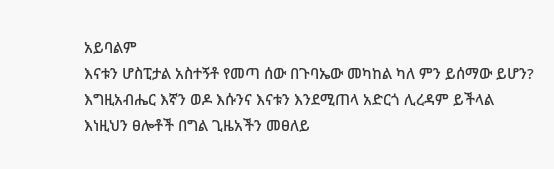አይባልም
እናቱን ሆስፒታል አስተኝቶ የመጣ ሰው በጉባኤው መካከል ካለ ምን ይሰማው ይሆን?
እግዚአብሔር እኛን ወዶ እሱንና እናቱን እንደሚጠላ አድርጎ ሊረዳም ይችላል
እነዚህን ፀሎቶች በግል ጊዜአችን መፀለይ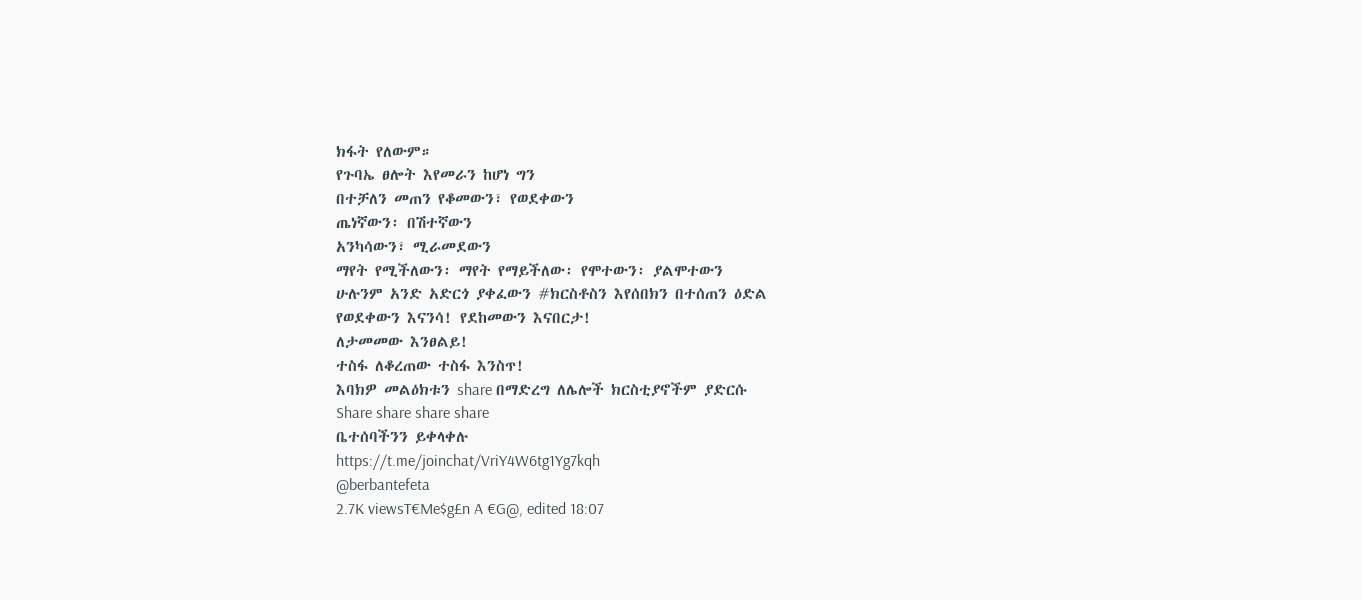ክፋት የለውም።
የጉባኤ ፀሎት እየመራን ከሆነ ግን
በተቻለን መጠን የቆመውን፣ የወደቀውን
ጤነኛውን፡ በሽተኛውን
አንካሳውን፣ ሚራመደውን
ማየት የሚችለውን፡ ማየት የማይችለው፡ የሞተውን፡ ያልሞተውን
ሁሉንም አንድ አድርጎ ያቀፈውን #ክርስቶስን እየሰበክን በተሰጠን ዕድል
የወደቀውን እናንሳ! የደከመውን እናበርታ!
ለታመመው እንፀልይ!
ተስፋ ለቆረጠው ተስፋ እንስጥ!
እባክዎ መልዕክቱን share በማድረግ ለሌሎች ክርስቲያኖችም ያድርሱ
Share share share share
ቤተሰባችንን ይቀላቀሉ
https://t.me/joinchat/VriY4W6tg1Yg7kqh
@berbantefeta
2.7K viewsT€Me$g£n A €G@, edited 18:07